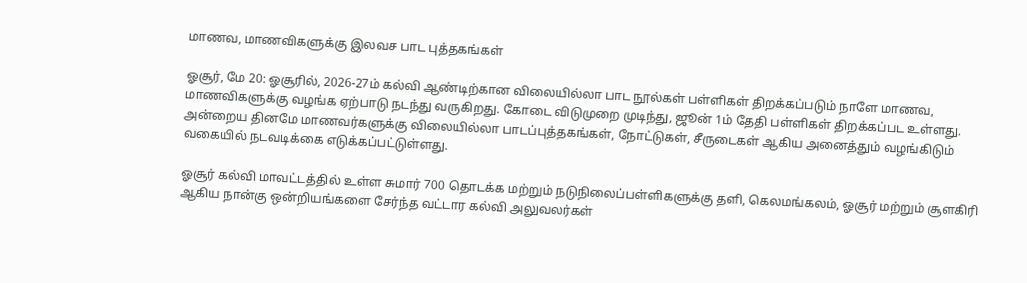மாணவ, மாணவிகளுக்கு இலவச பாட புத்தகங்கள்

ஓசூர், மே 20: ஓசூரில், 2026-27ம் கல்வி ஆண்டிற்கான விலையில்லா பாட நூல்கள் பள்ளிகள் திறக்கப்படும் நாளே மாணவ, மாணவிகளுக்கு வழங்க ஏற்பாடு நடந்து வருகிறது. கோடை விடுமுறை முடிந்து, ஜூன் 1ம் தேதி பள்ளிகள் திறக்கப்பட உள்ளது. அன்றைய தினமே மாணவர்களுக்கு விலையில்லா பாடப்புத்தகங்கள், நோட்டுகள், சீருடைகள் ஆகிய அனைத்தும் வழங்கிடும் வகையில் நடவடிக்கை எடுக்கப்பட்டுள்ளது.

ஓசூர் கல்வி மாவட்டத்தில் உள்ள சுமார் 700 தொடக்க மற்றும் நடுநிலைப்பள்ளிகளுக்கு தளி, கெலமங்கலம், ஓசூர் மற்றும் சூளகிரி ஆகிய நான்கு ஒன்றியங்களை சேர்ந்த வட்டார கல்வி அலுவலர்கள்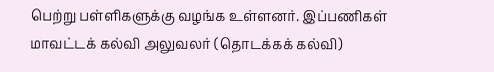பெற்று பள்ளிகளுக்கு வழங்க உள்ளனர். இப்பணிகள் மாவட்டக் கல்வி அலுவலர் (தொடக்கக் கல்வி)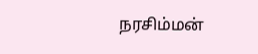நரசிம்மன்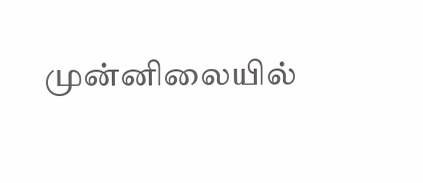முன்னிலையில்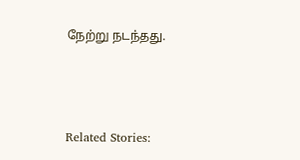நேற்று நடந்தது.



Related Stories: